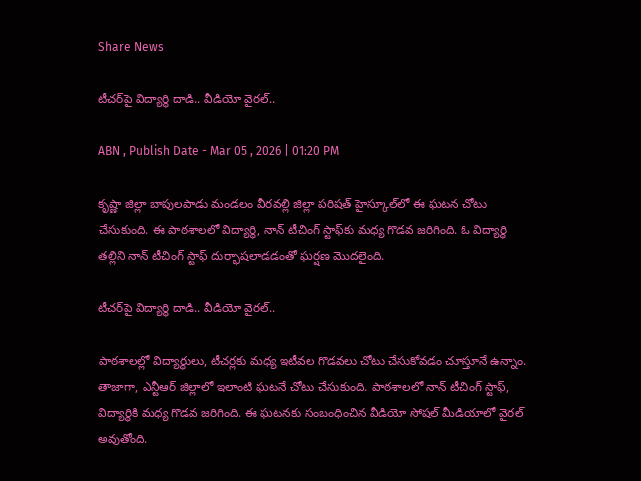Share News

టీచర్‌పై విద్యార్థి దాడి.. వీడియో వైరల్..

ABN , Publish Date - Mar 05 , 2026 | 01:20 PM

కృష్ణా జిల్లా బాపులపాడు మండలం వీరవల్లి జిల్లా పరిషత్ హైస్కూల్‌లో ఈ ఘటన చోటు చేసుకుంది. ఈ పాఠశాలలో విద్యార్థి, నాన్‌ టీచింగ్ స్టాఫ్‌కు మధ్య గొడవ జరిగింది. ఓ విద్యార్థి తల్లిని నాన్ టీచింగ్ స్టాఫ్ దుర్భాషలాడడంతో ఘర్షణ మొదలైంది.

టీచర్‌పై విద్యార్థి దాడి.. వీడియో వైరల్..

పాఠశాలల్లో విద్యార్థులు, టీచర్లకు మధ్య ఇటీవల గొడవలు చోటు చేసుకోవడం చూస్తూనే ఉన్నాం. తాజాగా, ఎన్టీఆర్ జిల్లాలో ఇలాంటి ఘటనే చోటు చేసుకుంది. పాఠశాలలో నాన్ టీచింగ్ స్టాఫ్, విద్యార్థికి మధ్య గొడవ జరిగింది. ఈ ఘటనకు సంబంధించిన వీడియో సోషల్ మీడియాలో వైరల్ అవుతోంది.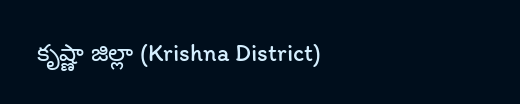కృష్ణా జిల్లా (Krishna District)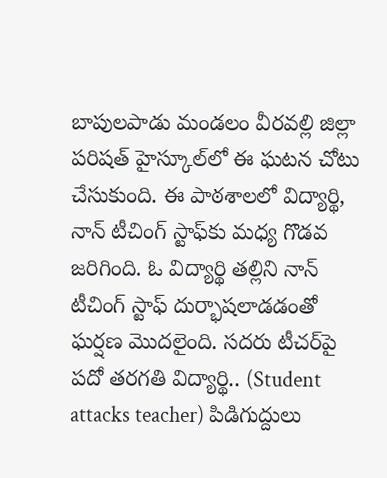బాపులపాడు మండలం వీరవల్లి జిల్లా పరిషత్ హైస్కూల్‌లో ఈ ఘటన చోటు చేసుకుంది. ఈ పాఠశాలలో విద్యార్థి, నాన్‌ టీచింగ్ స్టాఫ్‌కు మధ్య గొడవ జరిగింది. ఓ విద్యార్థి తల్లిని నాన్ టీచింగ్ స్టాఫ్ దుర్భాషలాడడంతో ఘర్షణ మొదలైంది. సదరు టీచర్‌పై పదో తరగతి విద్యార్థి.. (Student attacks teacher) పిడిగుద్దులు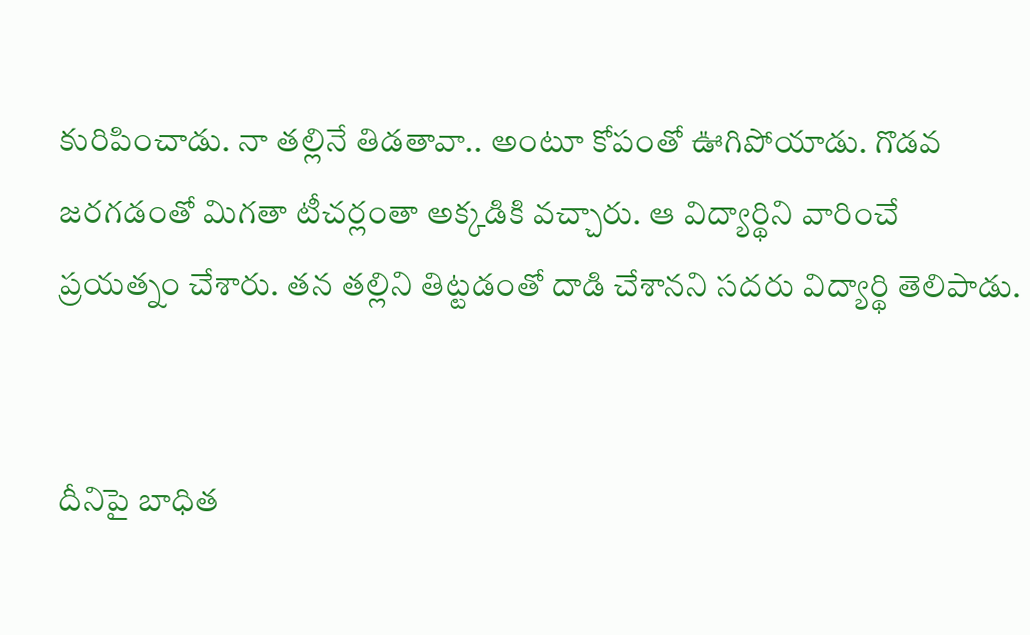కురిపించాడు. నా తల్లినే తిడతావా.. అంటూ కోపంతో ఊగిపోయాడు. గొడవ జరగడంతో మిగతా టీచర్లంతా అక్కడికి వచ్చారు. ఆ విద్యార్థిని వారించే ప్రయత్నం చేశారు. తన తల్లిని తిట్టడంతో దాడి చేశానని సదరు విద్యార్థి తెలిపాడు.


దీనిపై బాధిత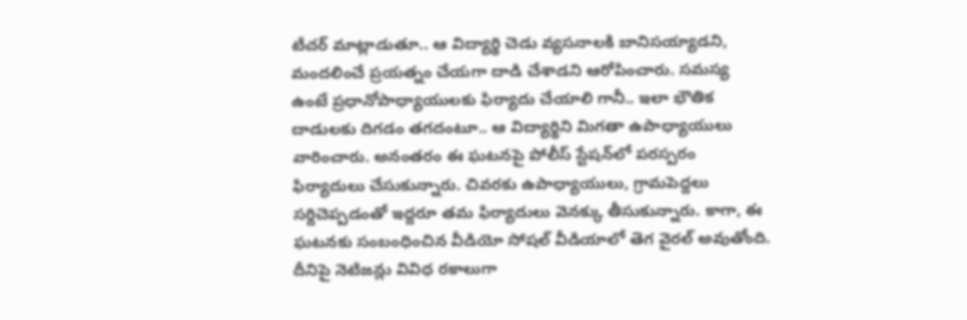టీచర్ మాట్లాడుతూ.. ఆ విద్యార్థి చెడు వ్యసనాలకి బానిసయ్యాడని, మందలించే ప్రయత్నం చేయగా దాడి చేశాడని ఆరోపించారు. సమస్య ఉంటే ప్రధానోపాధ్యాయులకు ఫిర్యాదు చేయాలి గానీ.. ఇలా భౌతిక దాడులకు దిగడం తగదంటూ.. ఆ విద్యార్థిని మిగతా ఉపాధ్యాయులు వారించారు. అనంతరం ఈ ఘటనపై పోలీస్ స్టేషన్‌లో పరస్పరం ఫిర్యాదులు చేసుకున్నారు. చివరకు ఉపాధ్యాయులు, గ్రామపెద్దలు సర్దిచెప్పడంతో ఇద్దరూ తమ ఫిర్యాదులు వెనక్కు తీసుకున్నారు. కాగా, ఈ ఘటనకు సంబంధించిన వీడియో సోషల్ వీడియాలో తెగ వైరల్ అవుతోంది. దీనిపై నెటిజన్లు వివిధ రకాలుగా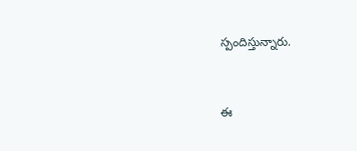స్పందిస్తున్నారు.


ఈ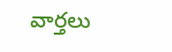వార్తలు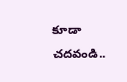కూడా చదవండి..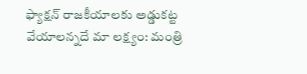ఫ్యాక్షన్ రాజకీయాలకు అడ్డుకట్ట వేయాలన్నదే మా లక్ష్యం: మంత్రి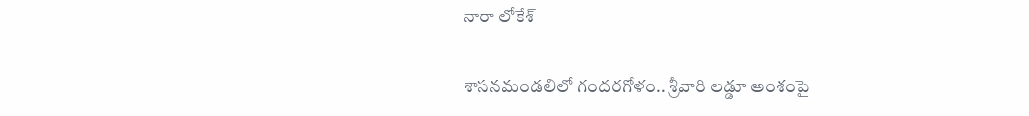నారా లోకేశ్

శాసనమండలిలో గందరగోళం.. శ్రీవారి లడ్డూ అంశంపై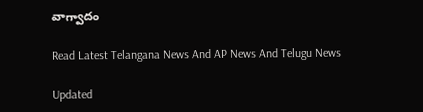వాగ్వాదం

Read Latest Telangana News And AP News And Telugu News

Updated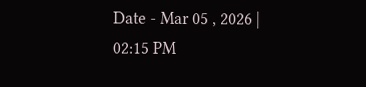Date - Mar 05 , 2026 | 02:15 PM